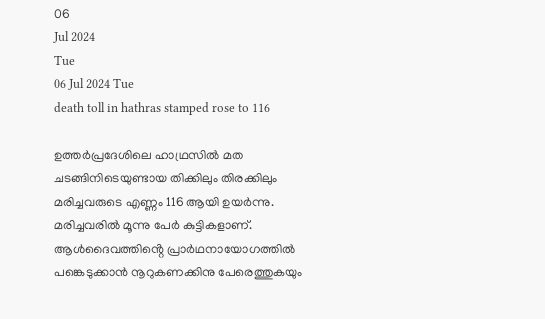06
Jul 2024
Tue
06 Jul 2024 Tue
death toll in hathras stamped rose to 116

ഉത്തർപ്രദേശിലെ ഹാഥ്രസിൽ മത ചടങ്ങിനിടെയുണ്ടായ തിക്കിലും തിരക്കിലും മരിച്ചവരുടെ എണ്ണം 116 ആയി ഉയർന്നു. മരിച്ചവരിൽ മൂന്നു പേർ കുട്ടികളാണ്. ആൾദൈവത്തിൻ്റെ പ്രാർഥനായോഗത്തിൽ പങ്കെടുക്കാൻ നൂറുകണക്കിനു പേരെത്തുകയും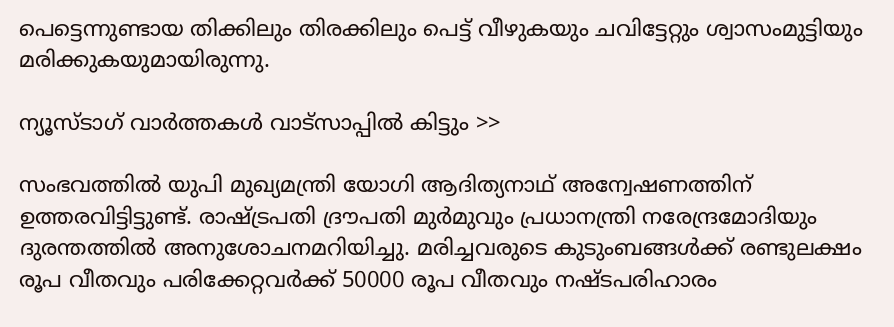പെട്ടെന്നുണ്ടായ തിക്കിലും തിരക്കിലും പെട്ട് വീഴുകയും ചവിട്ടേറ്റും ശ്വാസംമുട്ടിയും മരിക്കുകയുമായിരുന്നു.

ന്യൂസ്ടാഗ് വാര്‍ത്തകള്‍ വാട്‌സാപ്പില്‍ കിട്ടും >>

സംഭവത്തിൽ യുപി മുഖ്യമന്ത്രി യോഗി ആദിത്യനാഥ് അന്വേഷണത്തിന് ഉത്തരവിട്ടിട്ടുണ്ട്. രാഷ്ട്രപതി ദ്രൗപതി മുർമുവും പ്രധാനന്ത്രി നരേന്ദ്രമോദിയും ദുരന്തത്തിൽ അനുശോചനമറിയിച്ചു. മരിച്ചവരുടെ കുടുംബങ്ങൾക്ക് രണ്ടുലക്ഷം രൂപ വീതവും പരിക്കേറ്റവർക്ക് 50000 രൂപ വീതവും നഷ്ടപരിഹാരം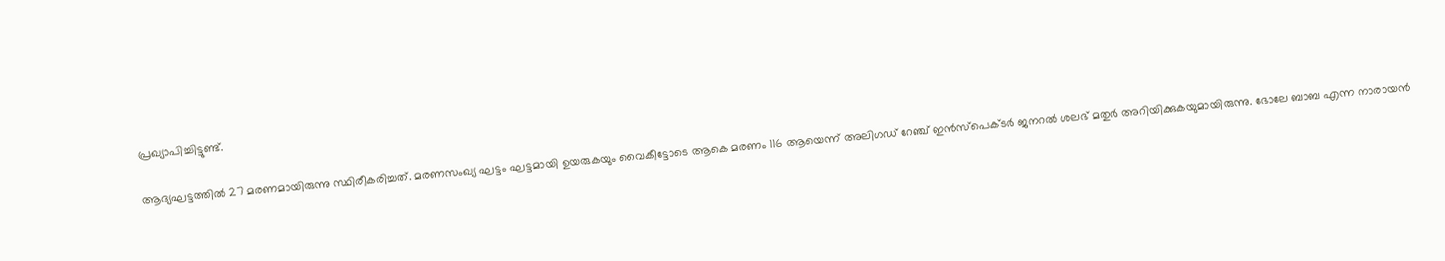പ്രഖ്യാപിച്ചിട്ടുണ്ട്.

ആദ്യഘട്ടത്തിൽ 27 മരണമായിരുന്നു സ്ഥിരീകരിച്ചത്. മരണസംഖ്യ ഘട്ടം ഘട്ടമായി ഉയരുകയും വൈകീട്ടോടെ ആകെ മരണം 116 ആയെന്ന് അലിഗഡ് റേഞ്ച് ഇൻസ്പെക്ടർ ജനറൽ ശലഭ് മതുർ അറിയിക്കുകയുമായിരുന്നു. ഭോലേ ബാബ എന്ന നാരായൻ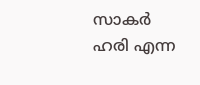സാകർ ഹരി എന്ന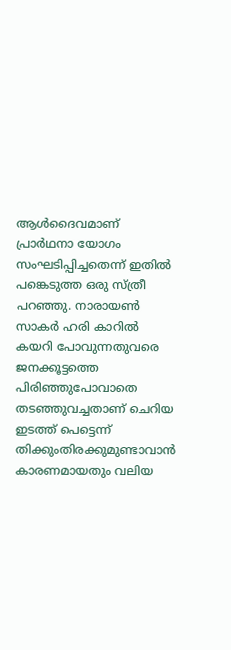ആൾദൈവമാണ് പ്രാർഥനാ യോഗം സംഘടിപ്പിച്ചതെന്ന് ഇതിൽ പങ്കെടുത്ത ഒരു സ്ത്രീ പറഞ്ഞു. നാരായൺ സാകർ ഹരി കാറിൽ കയറി പോവുന്നതുവരെ ജനക്കൂട്ടത്തെ പിരിഞ്ഞുപോവാതെ തടഞ്ഞുവച്ചതാണ് ചെറിയ ഇടത്ത് പെട്ടെന്ന് തിക്കുംതിരക്കുമുണ്ടാവാൻ കാരണമായതും വലിയ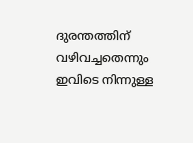ദുരന്തത്തിന് വഴിവച്ചതെന്നും ഇവിടെ നിന്നുള്ള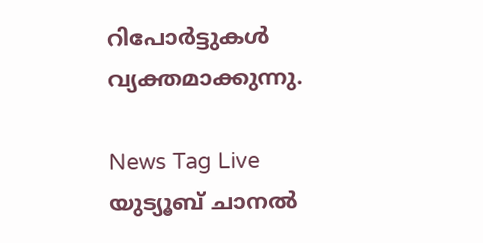റിപോർട്ടുകൾ വ്യക്തമാക്കുന്നു.

News Tag Live യുട്യൂബ് ചാനല്‍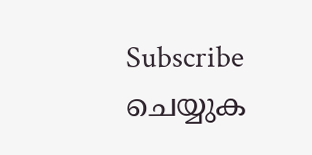Subscribe ചെയ്യുക